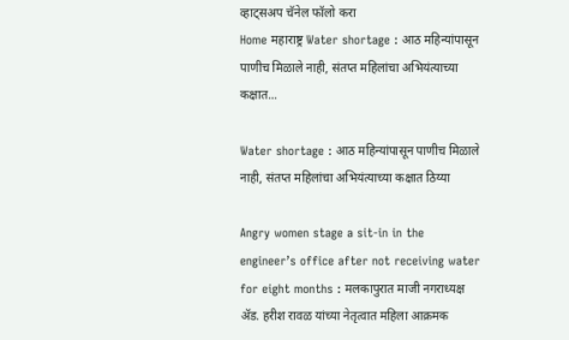व्हाट्सअप चॅनेल फॉलो करा
Home महाराष्ट्र Water shortage : आठ महिन्यांपासून पाणीच मिळाले नाही, संतप्त महिलांचा अभियंत्याच्या कक्षात...

Water shortage : आठ महिन्यांपासून पाणीच मिळाले नाही, संतप्त महिलांचा अभियंत्याच्या कक्षात ठिय्या

Angry women stage a sit-in in the engineer’s office after not receiving water for eight months : मलकापुरात माजी नगराध्यक्ष ॲड. हरीश रावळ यांच्या नेतृत्वात महिला आक्रमक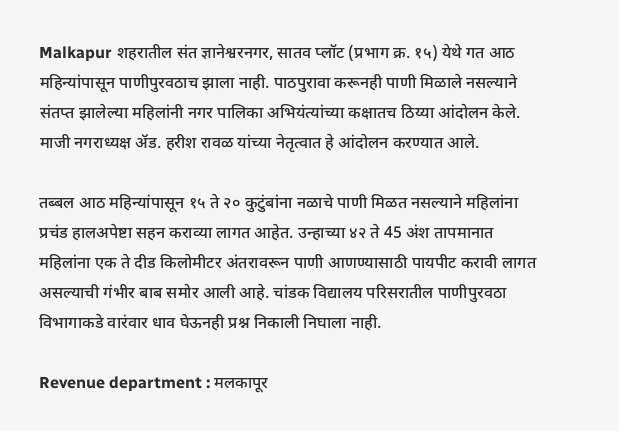Malkapur शहरातील संत ज्ञानेश्वरनगर, सातव प्लॉट (प्रभाग क्र. १५) येथे गत आठ महिन्यांपासून पाणीपुरवठाच झाला नाही. पाठपुरावा करूनही पाणी मिळाले नसल्याने संतप्त झालेल्या महिलांनी नगर पालिका अभियंत्यांच्या कक्षातच ठिय्या आंदोलन केले. माजी नगराध्यक्ष ॲड. हरीश रावळ यांच्या नेतृत्वात हे आंदोलन करण्यात आले.

तब्बल आठ महिन्यांपासून १५ ते २० कुटुंबांना नळाचे पाणी मिळत नसल्याने महिलांना प्रचंड हालअपेष्टा सहन कराव्या लागत आहेत. उन्हाच्या ४२ ते 45 अंश तापमानात महिलांना एक ते दीड किलोमीटर अंतरावरून पाणी आणण्यासाठी पायपीट करावी लागत असल्याची गंभीर बाब समोर आली आहे. चांडक विद्यालय परिसरातील पाणीपुरवठा विभागाकडे वारंवार धाव घेऊनही प्रश्न निकाली निघाला नाही.

Revenue department : मलकापूर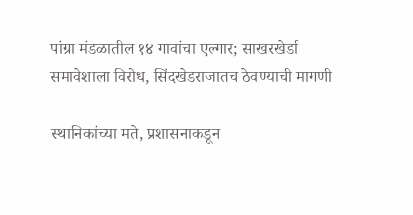पांग्रा मंडळातील १४ गावांचा एल्गार; साखरखेर्डा समावेशाला विरोध, सिंदखेडराजातच ठेवण्याची मागणी

स्थानिकांच्या मते, प्रशासनाकडून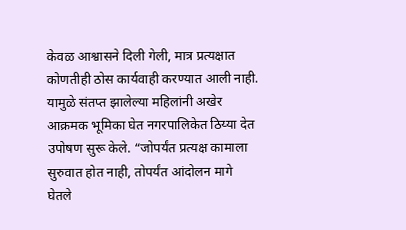केवळ आश्वासने दिली गेली, मात्र प्रत्यक्षात कोणतीही ठोस कार्यवाही करण्यात आली नाही. यामुळे संतप्त झालेल्या महिलांनी अखेर आक्रमक भूमिका घेत नगरपालिकेत ठिय्या देत उपोषण सुरू केले. “जोपर्यंत प्रत्यक्ष कामाला सुरुवात होत नाही, तोपर्यंत आंदोलन मागे घेतले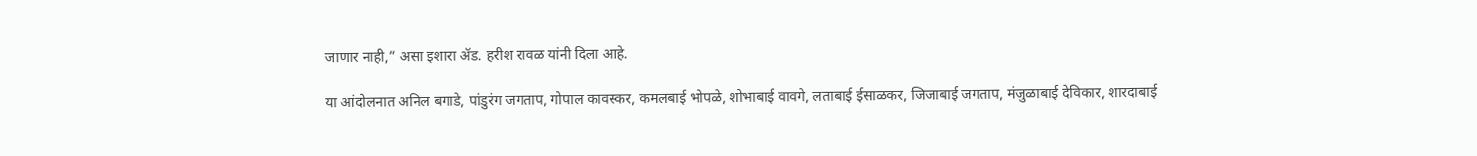जाणार नाही,” असा इशारा ॲड. हरीश रावळ यांनी दिला आहे.

या आंदोलनात अनिल बगाडे, पांडुरंग जगताप, गोपाल कावस्कर, कमलबाई भोपळे, शोभाबाई वावगे, लताबाई ईसाळकर, जिजाबाई जगताप, मंजुळाबाई देविकार, शारदाबाई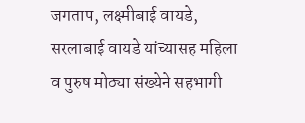जगताप, लक्ष्मीबाई वायडे, सरलाबाई वायडे यांच्यासह महिला व पुरुष मोठ्या संख्येने सहभागी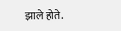झाले होते.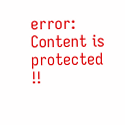error: Content is protected !!